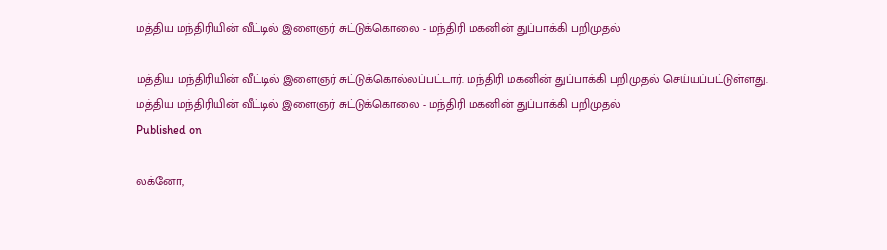மத்திய மந்திரியின் வீட்டில் இளைஞர் சுட்டுக்கொலை - மந்திரி மகனின் துப்பாக்கி பறிமுதல்

மத்திய மந்திரியின் வீட்டில் இளைஞர் சுட்டுக்கொல்லப்பட்டார். மந்திரி மகனின் துப்பாக்கி பறிமுதல் செய்யப்பட்டுள்ளது.
மத்திய மந்திரியின் வீட்டில் இளைஞர் சுட்டுக்கொலை - மந்திரி மகனின் துப்பாக்கி பறிமுதல்
Published on

லக்னோ,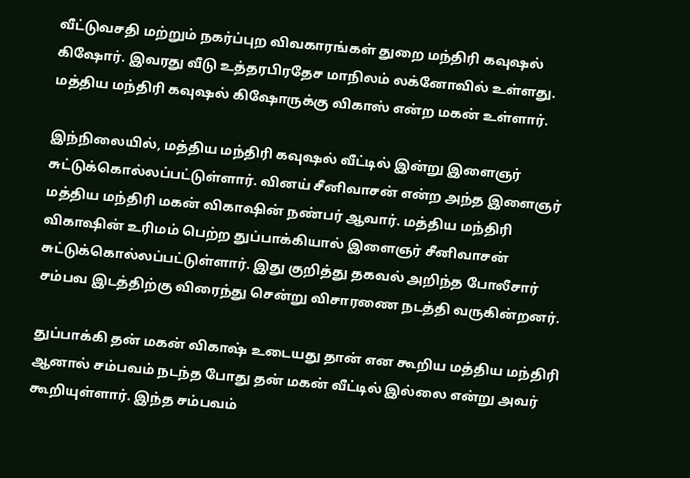வீட்டுவசதி மற்றும் நகர்ப்புற விவகாரங்கள் துறை மந்திரி கவுஷல் கிஷோர். இவரது வீடு உத்தரபிரதேச மாநிலம் லக்னோவில் உள்ளது. மத்திய மந்திரி கவுஷல் கிஷோருக்கு விகாஸ் என்ற மகன் உள்ளார்.

இந்நிலையில், மத்திய மந்திரி கவுஷல் வீட்டில் இன்று இளைஞர் சுட்டுக்கொல்லப்பட்டுள்ளார். வினய் சீனிவாசன் என்ற அந்த இளைஞர் மத்திய மந்திரி மகன் விகாஷின் நண்பர் ஆவார். மத்திய மந்திரி விகாஷின் உரிமம் பெற்ற துப்பாக்கியால் இளைஞர் சீனிவாசன் சுட்டுக்கொல்லப்பட்டுள்ளார். இது குறித்து தகவல் அறிந்த போலீசார் சம்பவ இடத்திற்கு விரைந்து சென்று விசாரணை நடத்தி வருகின்றனர்.

துப்பாக்கி தன் மகன் விகாஷ் உடையது தான் என கூறிய மத்திய மந்திரி ஆனால் சம்பவம் நடந்த போது தன் மகன் வீட்டில் இல்லை என்று அவர் கூறியுள்ளார். இந்த சம்பவம்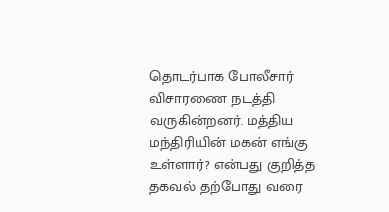தொடர்பாக போலீசார் விசாரணை நடத்தி வருகின்றனர். மத்திய மந்திரியின் மகன் எங்கு உள்ளார்? என்பது குறித்த தகவல் தற்போது வரை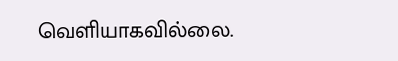வெளியாகவில்லை.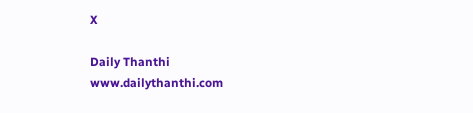X

Daily Thanthi
www.dailythanthi.com